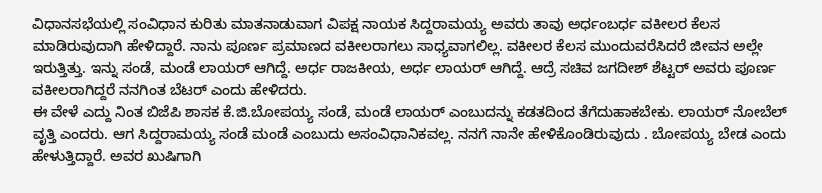ವಿಧಾನಸಭೆಯಲ್ಲಿ ಸಂವಿಧಾನ ಕುರಿತು ಮಾತನಾಡುವಾಗ ವಿಪಕ್ಷ ನಾಯಕ ಸಿದ್ದರಾಮಯ್ಯ ಅವರು ತಾವು ಅರ್ಧಂಬರ್ಧ ವಕೀಲರ ಕೆಲಸ ಮಾಡಿರುವುದಾಗಿ ಹೇಳಿದ್ದಾರೆ. ನಾನು ಪೂರ್ಣ ಪ್ರಮಾಣದ ವಕೀಲರಾಗಲು ಸಾಧ್ಯವಾಗಲಿಲ್ಲ. ವಕೀಲರ ಕೆಲಸ ಮುಂದುವರೆಸಿದರೆ ಜೀವನ ಅಲ್ಲೇ ಇರುತ್ತಿತ್ತು. ಇನ್ನು ಸಂಡೆ, ಮಂಡೆ ಲಾಯರ್ ಆಗಿದ್ದೆ. ಅರ್ಧ ರಾಜಕೀಯ, ಅರ್ಧ ಲಾಯರ್ ಆಗಿದ್ದೆ. ಆದ್ರೆ ಸಚಿವ ಜಗದೀಶ್ ಶೆಟ್ಟರ್ ಅವರು ಪೂರ್ಣ ವಕೀಲರಾಗಿದ್ದರೆ ನನಗಿಂತ ಬೆಟರ್ ಎಂದು ಹೇಳಿದರು.
ಈ ವೇಳೆ ಎದ್ದು ನಿಂತ ಬಿಜೆಪಿ ಶಾಸಕ ಕೆ.ಜಿ.ಬೋಪಯ್ಯ ಸಂಡೆ, ಮಂಡೆ ಲಾಯರ್ ಎಂಬುದನ್ನು ಕಡತದಿಂದ ತೆಗೆದುಹಾಕಬೇಕು. ಲಾಯರ್ ನೋಬೆಲ್ ವೃತ್ತಿ ಎಂದರು. ಆಗ ಸಿದ್ದರಾಮಯ್ಯ ಸಂಡೆ ಮಂಡೆ ಎಂಬುದು ಅಸಂವಿಧಾನಿಕವಲ್ಲ. ನನಗೆ ನಾನೇ ಹೇಳಿಕೊಂಡಿರುವುದು . ಬೋಪಯ್ಯ ಬೇಡ ಎಂದು ಹೇಳುತ್ತಿದ್ದಾರೆ. ಅವರ ಖುಷಿಗಾಗಿ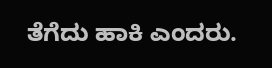ತೆಗೆದು ಹಾಕಿ ಎಂದರು.